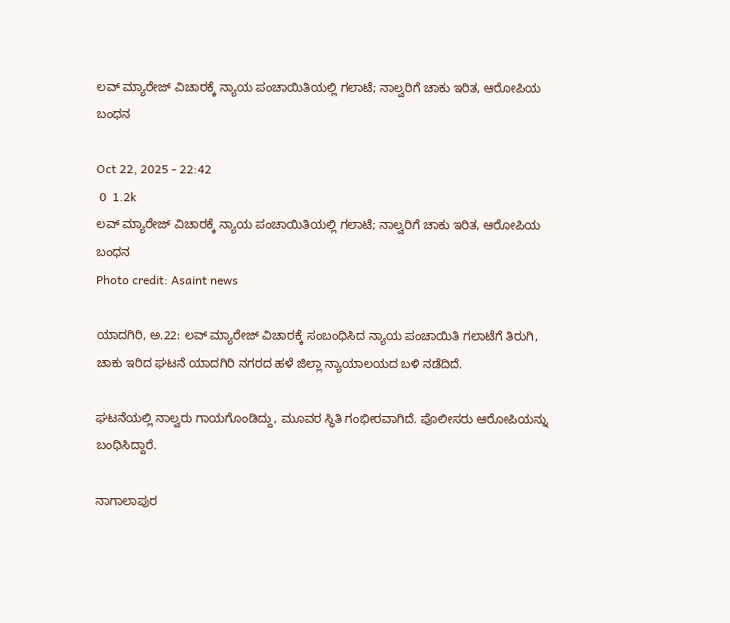ಲವ್ ಮ್ಯಾರೇಜ್ ವಿಚಾರಕ್ಕೆ ನ್ಯಾಯ ಪಂಚಾಯಿತಿಯಲ್ಲಿ ಗಲಾಟೆ; ನಾಲ್ವರಿಗೆ ಚಾಕು ಇರಿತ, ಆರೋಪಿಯ ಬಂಧನ

Oct 22, 2025 - 22:42
 0  1.2k
ಲವ್ ಮ್ಯಾರೇಜ್ ವಿಚಾರಕ್ಕೆ ನ್ಯಾಯ ಪಂಚಾಯಿತಿಯಲ್ಲಿ ಗಲಾಟೆ; ನಾಲ್ವರಿಗೆ ಚಾಕು ಇರಿತ, ಆರೋಪಿಯ ಬಂಧನ
Photo credit: Asaint news

ಯಾದಗಿರಿ, ಅ.22: ಲವ್ ಮ್ಯಾರೇಜ್ ವಿಚಾರಕ್ಕೆ ಸಂಬಂಧಿಸಿದ ನ್ಯಾಯ ಪಂಚಾಯಿತಿ ಗಲಾಟೆಗೆ ತಿರುಗಿ, ಚಾಕು ಇರಿದ ಘಟನೆ ಯಾದಗಿರಿ ನಗರದ ಹಳೆ ಜಿಲ್ಲಾ ನ್ಯಾಯಾಲಯದ ಬಳಿ ನಡೆದಿದೆ.

ಘಟನೆಯಲ್ಲಿ ನಾಲ್ವರು ಗಾಯಗೊಂಡಿದ್ದು, ಮೂವರ ಸ್ಥಿತಿ ಗಂಭೀರವಾಗಿದೆ. ಪೊಲೀಸರು ಆರೋಪಿಯನ್ನು ಬಂಧಿಸಿದ್ದಾರೆ.

ನಾಗಾಲಾಪುರ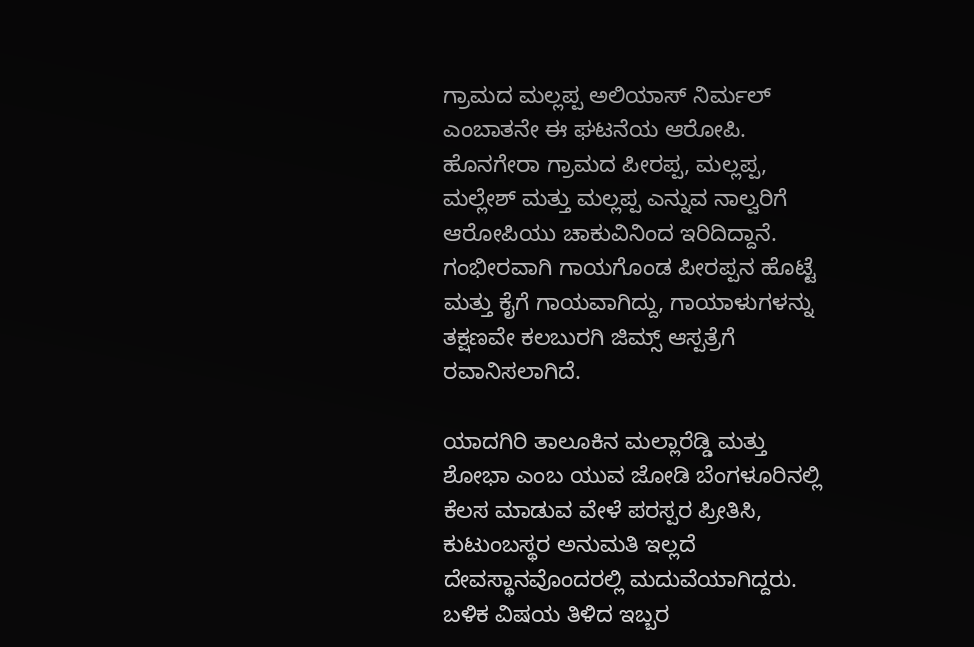ಗ್ರಾಮದ ಮಲ್ಲಪ್ಪ ಅಲಿಯಾಸ್ ನಿರ್ಮಲ್ ಎಂಬಾತನೇ ಈ ಘಟನೆಯ ಆರೋಪಿ. ಹೊನಗೇರಾ ಗ್ರಾಮದ ಪೀರಪ್ಪ, ಮಲ್ಲಪ್ಪ, ಮಲ್ಲೇಶ್ ಮತ್ತು ಮಲ್ಲಪ್ಪ ಎನ್ನುವ ನಾಲ್ವರಿಗೆ ಆರೋಪಿಯು ಚಾಕುವಿನಿಂದ ಇರಿದಿದ್ದಾನೆ. ಗಂಭೀರವಾಗಿ ಗಾಯಗೊಂಡ ಪೀರಪ್ಪನ ಹೊಟ್ಟೆ ಮತ್ತು ಕೈಗೆ ಗಾಯವಾಗಿದ್ದು, ಗಾಯಾಳುಗಳನ್ನು ತಕ್ಷಣವೇ ಕಲಬುರಗಿ ಜಿಮ್ಸ್ ಆಸ್ಪತ್ರೆಗೆ ರವಾನಿಸಲಾಗಿದೆ.

ಯಾದಗಿರಿ ತಾಲೂಕಿನ ಮಲ್ಲಾರೆಡ್ಡಿ ಮತ್ತು ಶೋಭಾ ಎಂಬ ಯುವ ಜೋಡಿ ಬೆಂಗಳೂರಿನಲ್ಲಿ ಕೆಲಸ ಮಾಡುವ ವೇಳೆ ಪರಸ್ಪರ ಪ್ರೀತಿಸಿ, ಕುಟುಂಬಸ್ಥರ ಅನುಮತಿ ಇಲ್ಲದೆ ದೇವಸ್ಥಾನವೊಂದರಲ್ಲಿ ಮದುವೆಯಾಗಿದ್ದರು. ಬಳಿಕ ವಿಷಯ ತಿಳಿದ ಇಬ್ಬರ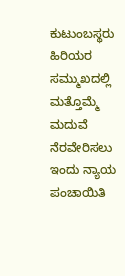ಕುಟುಂಬಸ್ಥರು ಹಿರಿಯರ ಸಮ್ಮುಖದಲ್ಲಿ ಮತ್ತೊಮ್ಮೆ ಮದುವೆ ನೆರವೇರಿಸಲು ಇಂದು ನ್ಯಾಯ ಪಂಚಾಯಿತಿ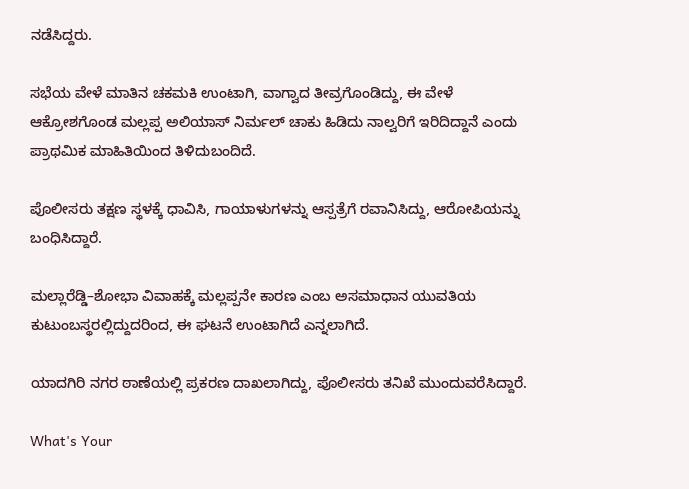ನಡೆಸಿದ್ದರು.

ಸಭೆಯ ವೇಳೆ ಮಾತಿನ ಚಕಮಕಿ ಉಂಟಾಗಿ, ವಾಗ್ವಾದ ತೀವ್ರಗೊಂಡಿದ್ದು, ಈ ವೇಳೆ ಆಕ್ರೋಶಗೊಂಡ ಮಲ್ಲಪ್ಪ ಅಲಿಯಾಸ್ ನಿರ್ಮಲ್ ಚಾಕು ಹಿಡಿದು ನಾಲ್ವರಿಗೆ ಇರಿದಿದ್ದಾನೆ ಎಂದು ಪ್ರಾಥಮಿಕ ಮಾಹಿತಿಯಿಂದ ತಿಳಿದುಬಂದಿದೆ.

ಪೊಲೀಸರು ತಕ್ಷಣ ಸ್ಥಳಕ್ಕೆ ಧಾವಿಸಿ, ಗಾಯಾಳುಗಳನ್ನು ಆಸ್ಪತ್ರೆಗೆ ರವಾನಿಸಿದ್ದು, ಆರೋಪಿಯನ್ನು ಬಂಧಿಸಿದ್ದಾರೆ.

ಮಲ್ಲಾರೆಡ್ಡಿ–ಶೋಭಾ ವಿವಾಹಕ್ಕೆ ಮಲ್ಲಪ್ಪನೇ ಕಾರಣ ಎಂಬ ಅಸಮಾಧಾನ ಯುವತಿಯ ಕುಟುಂಬಸ್ಥರಲ್ಲಿದ್ದುದರಿಂದ, ಈ ಘಟನೆ ಉಂಟಾಗಿದೆ ಎನ್ನಲಾಗಿದೆ.

ಯಾದಗಿರಿ ನಗರ ಠಾಣೆಯಲ್ಲಿ ಪ್ರಕರಣ ದಾಖಲಾಗಿದ್ದು, ಪೊಲೀಸರು ತನಿಖೆ ಮುಂದುವರೆಸಿದ್ದಾರೆ.

What's Your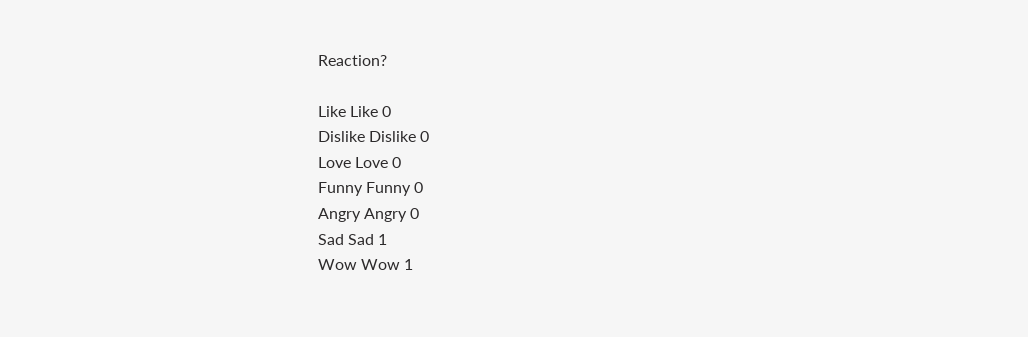Reaction?

Like Like 0
Dislike Dislike 0
Love Love 0
Funny Funny 0
Angry Angry 0
Sad Sad 1
Wow Wow 1